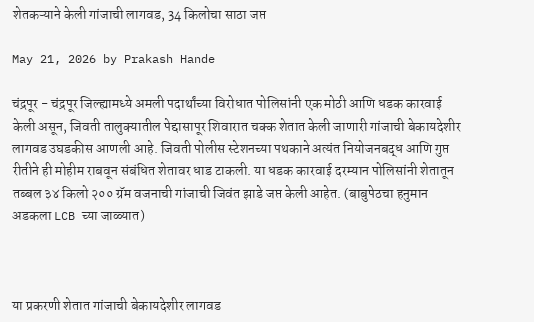शेतकऱ्याने केली गांजाची लागवड, 34 किलोचा साठा जप्त

May 21, 2026 by Prakash Hande

चंद्रपूर - चंद्रपूर जिल्ह्यामध्ये अमली पदार्थांच्या विरोधात पोलिसांनी एक मोठी आणि धडक कारवाई केली असून, जिवती तालुक्यातील पेद्दासापूर शिवारात चक्क शेतात केली जाणारी गांजाची बेकायदेशीर लागवड उघडकीस आणली आहे. जिवती पोलीस स्टेशनच्या पथकाने अत्यंत नियोजनबद्ध आणि गुप्त रीतीने ही मोहीम राबवून संबंधित शेतावर धाड टाकली. या धडक कारवाई दरम्यान पोलिसांनी शेतातून तब्बल ३४ किलो २०० ग्रॅम वजनाची गांजाची जिवंत झाडे जप्त केली आहेत. (बाबुपेठचा हनुमान अडकला LCB च्या जाळ्यात)



या प्रकरणी शेतात गांजाची बेकायदेशीर लागवड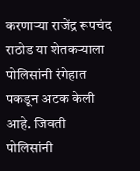करणाऱ्या राजेंद्र रूपचंद राठोड या शेतकऱ्याला पोलिसांनी रंगेहात पकडून अटक केली आहे. जिवती पोलिसांनी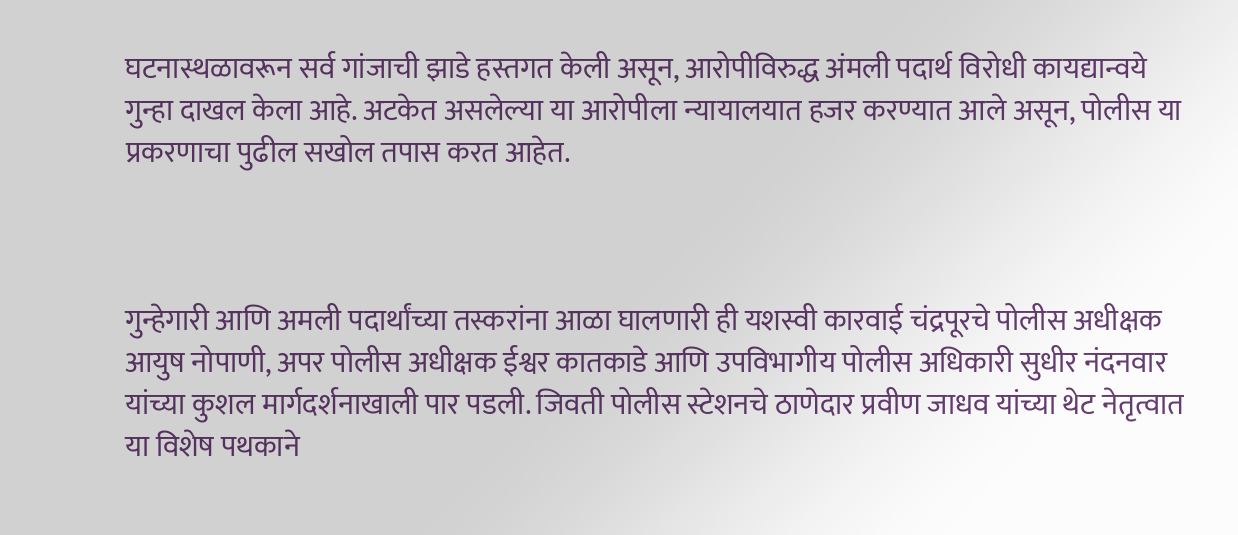घटनास्थळावरून सर्व गांजाची झाडे हस्तगत केली असून, आरोपीविरुद्ध अंमली पदार्थ विरोधी कायद्यान्वये गुन्हा दाखल केला आहे. अटकेत असलेल्या या आरोपीला न्यायालयात हजर करण्यात आले असून, पोलीस या प्रकरणाचा पुढील सखोल तपास करत आहेत.



गुन्हेगारी आणि अमली पदार्थांच्या तस्करांना आळा घालणारी ही यशस्वी कारवाई चंद्रपूरचे पोलीस अधीक्षक आयुष नोपाणी, अपर पोलीस अधीक्षक ईश्वर कातकाडे आणि उपविभागीय पोलीस अधिकारी सुधीर नंदनवार यांच्या कुशल मार्गदर्शनाखाली पार पडली. जिवती पोलीस स्टेशनचे ठाणेदार प्रवीण जाधव यांच्या थेट नेतृत्वात या विशेष पथकाने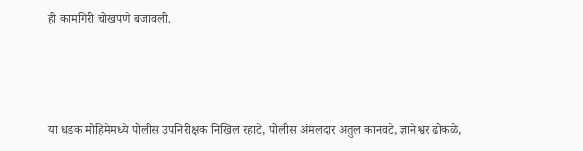ही कामगिरी चोखपणे बजावली.



या धडक मोहिमेमध्ये पोलीस उपनिरीक्षक निखिल रहाटे, पोलीस अंमलदार अतुल कानवटे, ज्ञानेश्वर ढोकळे,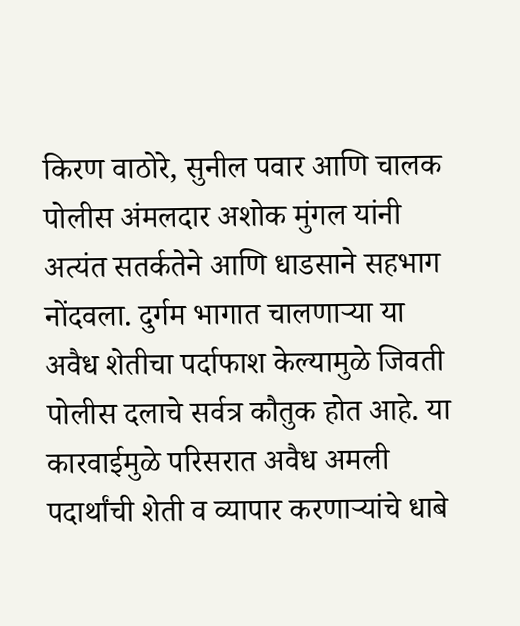किरण वाठोरे, सुनील पवार आणि चालक पोलीस अंमलदार अशोक मुंगल यांनी अत्यंत सतर्कतेने आणि धाडसाने सहभाग नोंदवला. दुर्गम भागात चालणाऱ्या या अवैध शेतीचा पर्दाफाश केल्यामुळे जिवती पोलीस दलाचे सर्वत्र कौतुक होत आहे. या कारवाईमुळे परिसरात अवैध अमली पदार्थांची शेती व व्यापार करणाऱ्यांचे धाबे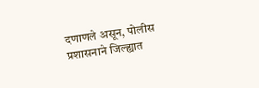दणाणले असून, पोलीस प्रशासनाने जिल्ह्यात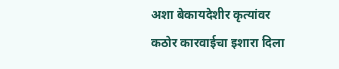अशा बेकायदेशीर कृत्यांवर कठोर कारवाईचा इशारा दिला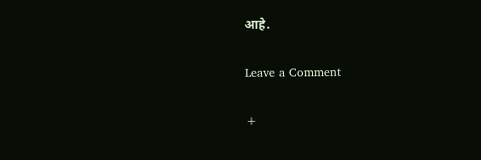आहे.

Leave a Comment

+